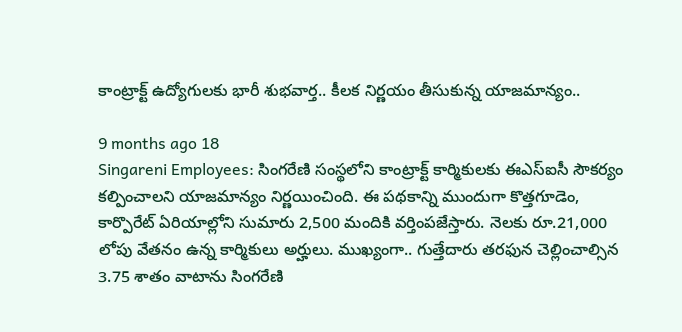కాంట్రాక్ట్ ఉద్యోగులకు భారీ శుభవార్త.. కీలక నిర్ణయం తీసుకున్న యాజమాన్యం..

9 months ago 18
Singareni Employees: సింగరేణి సంస్థలోని కాంట్రాక్ట్ కార్మికులకు ఈఎస్‌ఐసీ సౌకర్యం కల్పించాలని యాజమాన్యం నిర్ణయించింది. ఈ పథకాన్ని ముందుగా కొత్తగూడెం, కార్పొరేట్ ఏరియాల్లోని సుమారు 2,500 మందికి వర్తింపజేస్తారు. నెలకు రూ.21,000 లోపు వేతనం ఉన్న కార్మికులు అర్హులు. ముఖ్యంగా.. గుత్తేదారు తరఫున చెల్లించాల్సిన 3.75 శాతం వాటాను సింగరేణి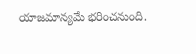యాజమాన్యమే భరించనుంది.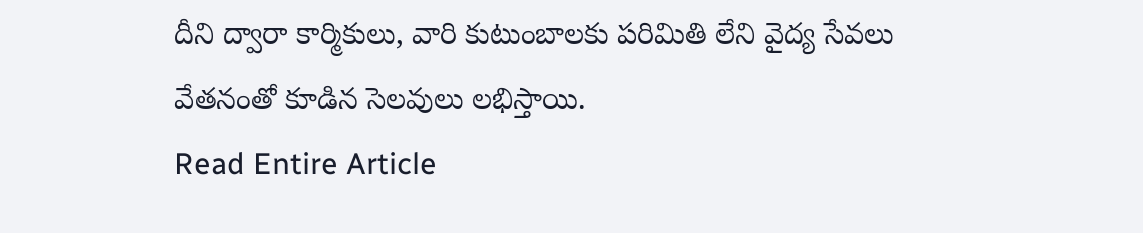దీని ద్వారా కార్మికులు, వారి కుటుంబాలకు పరిమితి లేని వైద్య సేవలు వేతనంతో కూడిన సెలవులు లభిస్తాయి.
Read Entire Article